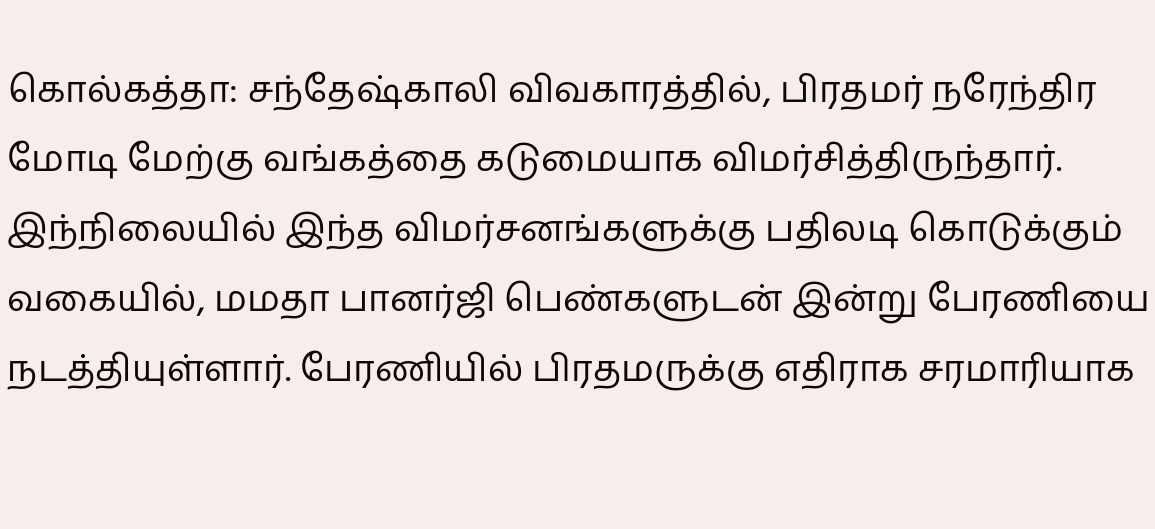கொல்கத்தா: சந்தேஷ்காலி விவகாரத்தில், பிரதமர் நரேந்திர மோடி மேற்கு வங்கத்தை கடுமையாக விமர்சித்திருந்தார். இந்நிலையில் இந்த விமர்சனங்களுக்கு பதிலடி கொடுக்கும் வகையில், மமதா பானர்ஜி பெண்களுடன் இன்று பேரணியை நடத்தியுள்ளார். பேரணியில் பிரதமருக்கு எதிராக சரமாரியாக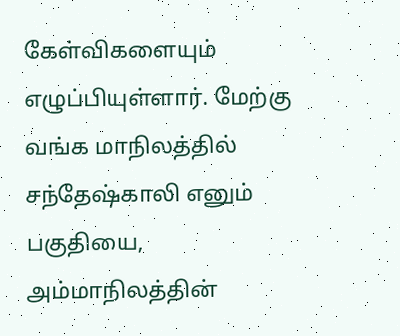கேள்விகளையும் எழுப்பியுள்ளார். மேற்கு வங்க மாநிலத்தில் சந்தேஷ்காலி எனும் பகுதியை, அம்மாநிலத்தின்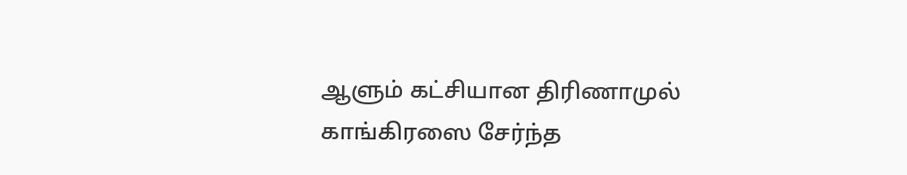ஆளும் கட்சியான திரிணாமுல் காங்கிரஸை சேர்ந்த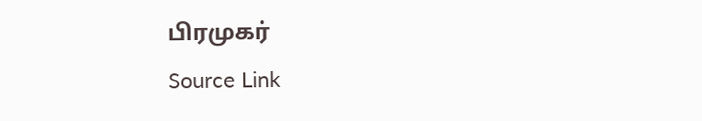பிரமுகர்
Source Link